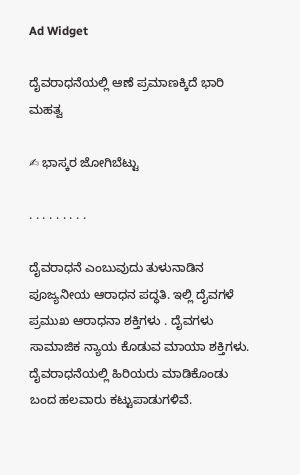Ad Widget

ದೈವರಾಧನೆಯಲ್ಲಿ ಆಣೆ ಪ್ರಮಾಣಕ್ಕಿದೆ ಭಾರಿ ಮಹತ್ವ

✍ ಭಾಸ್ಕರ ಜೋಗಿಬೆಟ್ಟು

. . . . . . . . .

ದೈವರಾಧನೆ ಎಂಬುವುದು ತುಳುನಾಡಿನ ಪೂಜ್ಯನೀಯ ಆರಾಧನ ಪದ್ಧತಿ. ಇಲ್ಲಿ ದೈವಗಳೆ ಪ್ರಮುಖ ಆರಾಧನಾ ಶಕ್ತಿಗಳು . ದೈವಗಳು ಸಾಮಾಜಿಕ ನ್ಯಾಯ ಕೊಡುವ ಮಾಯಾ ಶಕ್ತಿಗಳು. ದೈವರಾಧನೆಯಲ್ಲಿ ಹಿರಿಯರು ಮಾಡಿಕೊಂಡು ಬಂದ ಹಲವಾರು ಕಟ್ಟುಪಾಡುಗಳಿವೆ.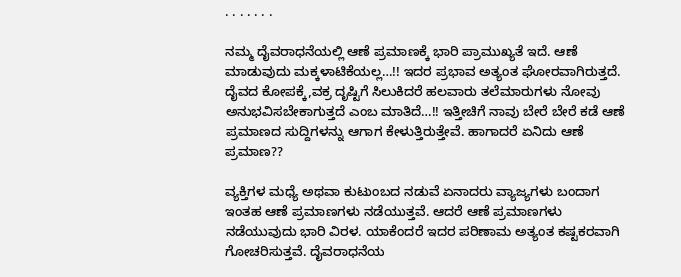. . . . . . .

ನಮ್ಮ ದೈವರಾಧನೆಯಲ್ಲಿ ಆಣೆ ಪ್ರಮಾಣಕ್ಕೆ ಭಾರಿ ಪ್ರಾಮುಖ್ಯತೆ ಇದೆ. ಆಣೆ ಮಾಡುವುದು ಮಕ್ಕಳಾಟಿಕೆಯಲ್ಲ…!! ಇದರ ಪ್ರಭಾವ ಅತ್ಯಂತ ಘೋರವಾಗಿರುತ್ತದೆ. ದೈವದ ಕೋಪಕ್ಕೆ,ವಕ್ರ ದೃಷ್ಟಿಗೆ ಸಿಲುಕಿದರೆ ಹಲವಾರು ತಲೆಮಾರುಗಳು ನೋವು ಅನುಭವಿಸಬೇಕಾಗುತ್ತದೆ ಎಂಬ ಮಾತಿದೆ…!! ಇತ್ತೀಚಿಗೆ ನಾವು ಬೇರೆ ಬೇರೆ ಕಡೆ ಆಣೆ ಪ್ರಮಾಣದ ಸುದ್ದಿಗಳನ್ನು ಆಗಾಗ ಕೇಳುತ್ತಿರುತ್ತೇವೆ. ಹಾಗಾದರೆ ಏನಿದು ಆಣೆ ಪ್ರಮಾಣ??

ವ್ಯಕ್ತಿಗಳ ಮಧ್ಯೆ ಅಥವಾ ಕುಟುಂಬದ ನಡುವೆ ಏನಾದರು ವ್ಯಾಜ್ಯಗಳು ಬಂದಾಗ ಇಂತಹ ಆಣೆ ಪ್ರಮಾಣಗಳು ನಡೆಯುತ್ತವೆ‌. ಆದರೆ ಆಣೆ ಪ್ರಮಾಣಗಳು ನಡೆಯುವುದು ಭಾರಿ ವಿರಳ. ಯಾಕೆಂದರೆ ಇದರ ಪರಿಣಾಮ ಅತ್ಯಂತ ಕಷ್ಟಕರವಾಗಿ ಗೋಚರಿಸುತ್ತವೆ. ದೈವರಾಧನೆಯ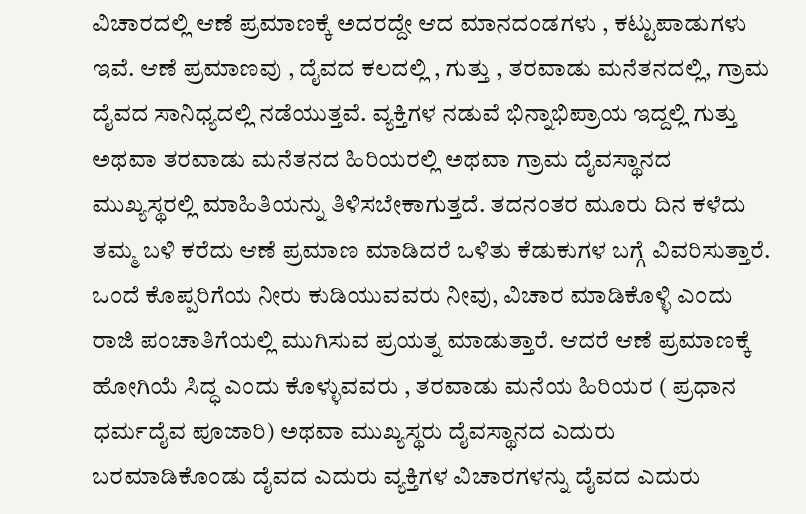ವಿಚಾರದಲ್ಲಿ ಆಣೆ ಪ್ರಮಾಣಕ್ಕೆ ಅದರದ್ದೇ ಆದ ಮಾನದಂಡಗಳು , ಕಟ್ಟುಪಾಡುಗಳು ಇವೆ. ಆಣೆ ಪ್ರಮಾಣವು , ದೈವದ ಕಲದಲ್ಲಿ , ಗುತ್ತು , ತರವಾಡು ಮನೆತನದಲ್ಲಿ, ಗ್ರಾಮ ದೈವದ ಸಾನಿಧ್ಯದಲ್ಲಿ ನಡೆಯುತ್ತವೆ. ವ್ಯಕ್ತಿಗಳ ನಡುವೆ ಭಿನ್ನಾಭಿಪ್ರಾಯ ಇದ್ದಲ್ಲಿ ಗುತ್ತು ಅಥವಾ ತರವಾಡು ಮನೆತನದ ಹಿರಿಯರಲ್ಲಿ ಅಥವಾ ಗ್ರಾಮ ದೈವಸ್ಥಾನದ ಮುಖ್ಯಸ್ಥರಲ್ಲಿ ಮಾಹಿತಿಯನ್ನು ತಿಳಿಸಬೇಕಾಗುತ್ತದೆ. ತದನಂತರ ಮೂರು ದಿನ ಕಳೆದು ತಮ್ಮ ಬಳಿ ಕರೆದು ಆಣೆ ಪ್ರಮಾಣ ಮಾಡಿದರೆ ಒಳಿತು ಕೆಡುಕುಗಳ ಬಗ್ಗೆ ವಿವರಿಸುತ್ತಾರೆ. ಒಂದೆ ಕೊಪ್ಪರಿಗೆಯ ನೀರು ಕುಡಿಯುವವರು ನೀವು, ವಿಚಾರ ಮಾಡಿಕೊಳ್ಳಿ ಎಂದು ರಾಜಿ ಪಂಚಾತಿಗೆಯಲ್ಲಿ ಮುಗಿಸುವ ಪ್ರಯತ್ನ ಮಾಡುತ್ತಾರೆ. ಆದರೆ ಆಣೆ ಪ್ರಮಾಣಕ್ಕೆ ಹೋಗಿಯೆ ಸಿದ್ಧ ಎಂದು ಕೊಳ್ಳುವವರು , ತರವಾಡು ಮನೆಯ ಹಿರಿಯರ ( ಪ್ರಧಾನ ಧರ್ಮದೈವ ಪೂಜಾರಿ) ಅಥವಾ ಮುಖ್ಯಸ್ಥರು ದೈವಸ್ಥಾನದ ಎದುರು ಬರಮಾಡಿಕೊಂಡು ದೈವದ ಎದುರು ವ್ಯಕ್ತಿಗಳ ವಿಚಾರಗಳನ್ನು ದೈವದ ಎದುರು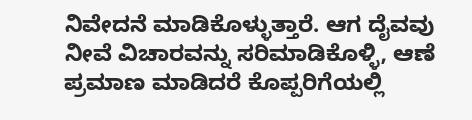ನಿವೇದನೆ ಮಾಡಿಕೊಳ್ಳುತ್ತಾರೆ. ಆಗ ದೈವವು ನೀವೆ ವಿಚಾರವನ್ನು ಸರಿಮಾಡಿಕೊಳ್ಳಿ, ಆಣೆ ಪ್ರಮಾಣ ಮಾಡಿದರೆ ಕೊಪ್ಪರಿಗೆಯಲ್ಲಿ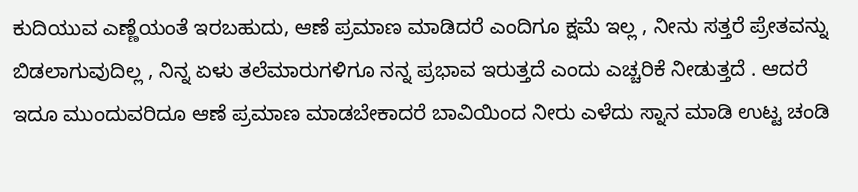ಕುದಿಯುವ ಎಣ್ಣೆಯಂತೆ ಇರಬಹುದು, ಆಣೆ ಪ್ರಮಾಣ ಮಾಡಿದರೆ ಎಂದಿಗೂ ಕ್ಷಮೆ ಇಲ್ಲ , ನೀನು ಸತ್ತರೆ ಪ್ರೇತವನ್ನು ಬಿಡಲಾಗುವುದಿಲ್ಲ , ನಿನ್ನ ಏಳು ತಲೆಮಾರುಗಳಿಗೂ ನನ್ನ ಪ್ರಭಾವ ಇರುತ್ತದೆ ಎಂದು ಎಚ್ಚರಿಕೆ ನೀಡುತ್ತದೆ‌ . ಆದರೆ ಇದೂ ಮುಂದುವರಿದೂ ಆಣೆ ಪ್ರಮಾಣ ಮಾಡಬೇಕಾದರೆ ಬಾವಿಯಿಂದ ನೀರು ಎಳೆದು ಸ್ನಾನ ಮಾಡಿ ಉಟ್ಟ ಚಂಡಿ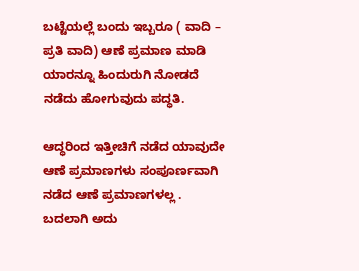ಬಟ್ಟೆಯಲ್ಲೆ ಬಂದು ಇಬ್ಬರೂ ( ವಾದಿ – ಪ್ರತಿ ವಾದಿ) ಆಣೆ ಪ್ರಮಾಣ ಮಾಡಿ ಯಾರನ್ನೂ ಹಿಂದುರುಗಿ ನೋಡದೆ ನಡೆದು ಹೋಗುವುದು ಪದ್ಧತಿ.

ಆದ್ಧರಿಂದ ಇತ್ತೀಚಿಗೆ ನಡೆದ ಯಾವುದೇ ಆಣೆ ಪ್ರಮಾಣಗಳು ಸಂಪೂರ್ಣವಾಗಿ ನಡೆದ ಆಣೆ ಪ್ರಮಾಣಗಳಲ್ಲ . ಬದಲಾಗಿ ಅದು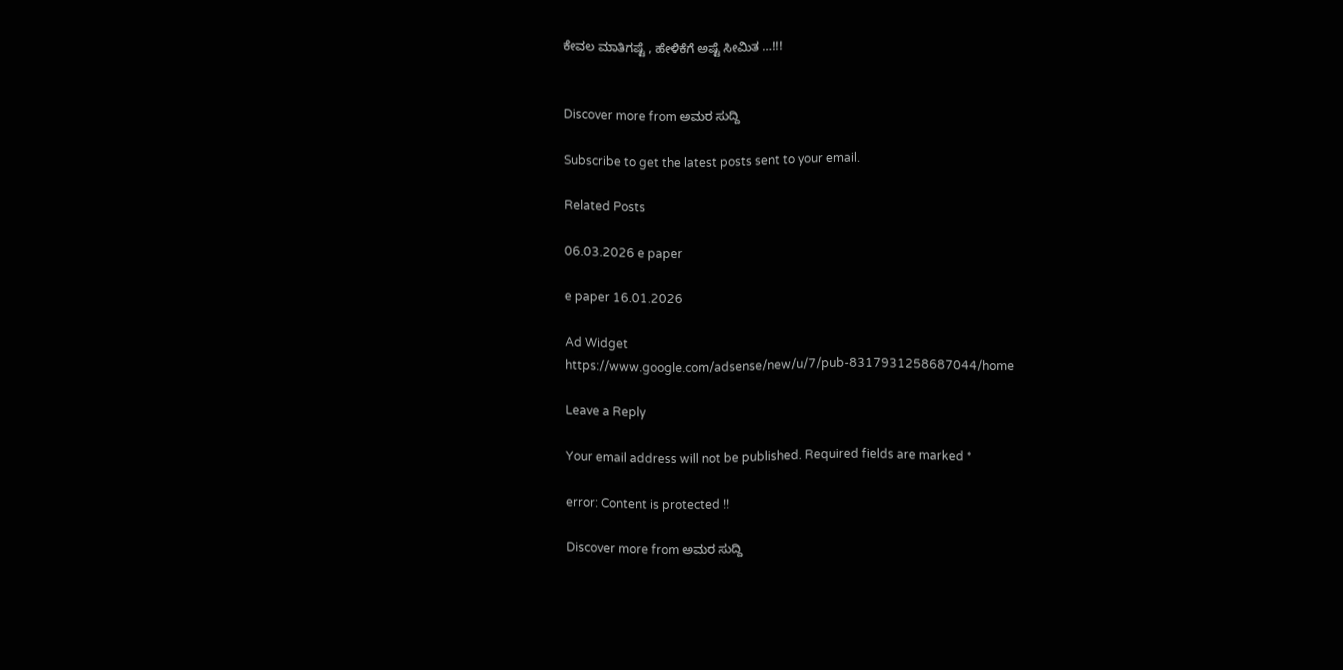ಕೇವಲ ಮಾತಿಗಷ್ಟೆ , ಹೇಳಿಕೆಗೆ ಅಷ್ಟೆ ಸೀಮಿತ …!!!


Discover more from ಅಮರ ಸುದ್ದಿ

Subscribe to get the latest posts sent to your email.

Related Posts

06.03.2026 e paper

e paper 16.01.2026

Ad Widget
https://www.google.com/adsense/new/u/7/pub-8317931258687044/home

Leave a Reply

Your email address will not be published. Required fields are marked *

error: Content is protected !!

Discover more from ಅಮರ ಸುದ್ದಿ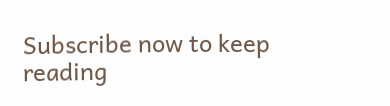Subscribe now to keep reading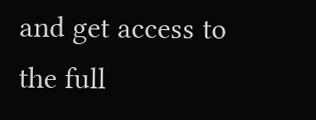and get access to the full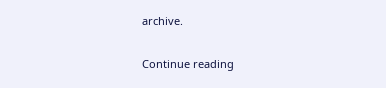archive.

Continue reading